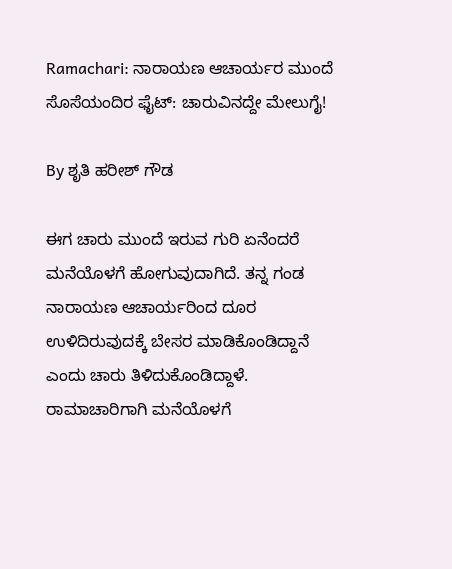Ramachari: ನಾರಾಯಣ ಆಚಾರ್ಯರ ಮುಂದೆ ಸೊಸೆಯಂದಿರ ಫೈಟ್: ಚಾರುವಿನದ್ದೇ ಮೇಲುಗೈ!

By ಶೃತಿ ಹರೀಶ್ ಗೌಡ

ಈಗ ಚಾರು ಮುಂದೆ ಇರುವ ಗುರಿ ಏನೆಂದರೆ ಮನೆಯೊಳಗೆ ಹೋಗುವುದಾಗಿದೆ. ತನ್ನ ಗಂಡ ನಾರಾಯಣ ಆಚಾರ್ಯರಿಂದ ದೂರ ಉಳಿದಿರುವುದಕ್ಕೆ ಬೇಸರ ಮಾಡಿಕೊಂಡಿದ್ದಾನೆ ಎಂದು ಚಾರು ತಿಳಿದುಕೊಂಡಿದ್ದಾಳೆ. ರಾಮಾಚಾರಿಗಾಗಿ ಮನೆಯೊಳಗೆ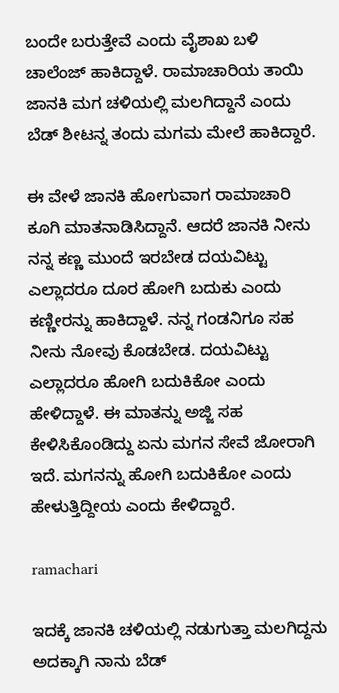ಬಂದೇ ಬರುತ್ತೇವೆ ಎಂದು ವೈಶಾಖ ಬಳಿ ಚಾಲೆಂಜ್ ಹಾಕಿದ್ದಾಳೆ. ರಾಮಾಚಾರಿಯ ತಾಯಿ ಜಾನಕಿ ಮಗ ಚಳಿಯಲ್ಲಿ ಮಲಗಿದ್ದಾನೆ ಎಂದು ಬೆಡ್ ಶೀಟನ್ನ ತಂದು ಮಗಮ ಮೇಲೆ ಹಾಕಿದ್ದಾರೆ.

ಈ ವೇಳೆ ಜಾನಕಿ ಹೋಗುವಾಗ ರಾಮಾಚಾರಿ ಕೂಗಿ ಮಾತನಾಡಿಸಿದ್ದಾನೆ. ಆದರೆ ಜಾನಕಿ ನೀನು ನನ್ನ ಕಣ್ಣ ಮುಂದೆ ಇರಬೇಡ ದಯವಿಟ್ಟು ಎಲ್ಲಾದರೂ ದೂರ ಹೋಗಿ ಬದುಕು ಎಂದು ಕಣ್ಣೀರನ್ನು ಹಾಕಿದ್ದಾಳೆ. ನನ್ನ ಗಂಡನಿಗೂ ಸಹ ನೀನು ನೋವು ಕೊಡಬೇಡ. ದಯವಿಟ್ಟು ಎಲ್ಲಾದರೂ ಹೋಗಿ ಬದುಕಿಕೋ ಎಂದು ಹೇಳಿದ್ದಾಳೆ. ಈ ಮಾತನ್ನು ಅಜ್ಜಿ ಸಹ ಕೇಳಿಸಿಕೊಂಡಿದ್ದು ಏನು ಮಗನ ಸೇವೆ ಜೋರಾಗಿ ಇದೆ. ಮಗನನ್ನು ಹೋಗಿ ಬದುಕಿಕೋ ಎಂದು ಹೇಳುತ್ತಿದ್ದೀಯ ಎಂದು ಕೇಳಿದ್ದಾರೆ.

ramachari

ಇದಕ್ಕೆ ಜಾನಕಿ ಚಳಿಯಲ್ಲಿ ನಡುಗುತ್ತಾ ಮಲಗಿದ್ದನು ಅದಕ್ಕಾಗಿ ನಾನು ಬೆಡ್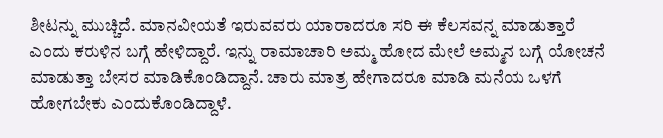ಶೀಟನ್ನು ಮುಚ್ಚಿದೆ. ಮಾನವೀಯತೆ ಇರುವವರು ಯಾರಾದರೂ ಸರಿ ಈ ಕೆಲಸವನ್ನ ಮಾಡುತ್ತಾರೆ ಎಂದು ಕರುಳಿನ ಬಗ್ಗೆ ಹೇಳಿದ್ದಾರೆ. ಇನ್ನು ರಾಮಾಚಾರಿ ಅಮ್ಮ ಹೋದ ಮೇಲೆ ಅಮ್ಮನ ಬಗ್ಗೆ ಯೋಚನೆ ಮಾಡುತ್ತಾ ಬೇಸರ ಮಾಡಿಕೊಂಡಿದ್ದಾನೆ. ಚಾರು ಮಾತ್ರ ಹೇಗಾದರೂ ಮಾಡಿ ಮನೆಯ ಒಳಗೆ ಹೋಗಬೇಕು ಎಂದುಕೊಂಡಿದ್ದಾಳೆ.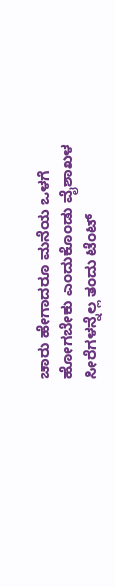ಚಾರು ಹೇಗಾದರೂ ಮನೆಯ ಒಳಗೆ ಹೋಗಬೇಕು ಎಂದುಕೊಂಡು ವೈಶಾಖಳ ಸೀರೆಗಳನ್ನೆಲ್ಲ ತಂದು ಟೆಂಟ್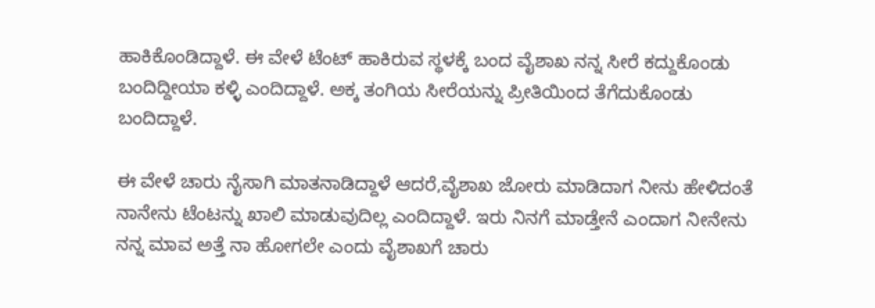ಹಾಕಿಕೊಂಡಿದ್ದಾಳೆ. ಈ ವೇಳೆ ಟೆಂಟ್ ಹಾಕಿರುವ ಸ್ಥಳಕ್ಕೆ ಬಂದ ವೈಶಾಖ ನನ್ನ ಸೀರೆ ಕದ್ದುಕೊಂಡು ಬಂದಿದ್ದೀಯಾ ಕಳ್ಳಿ ಎಂದಿದ್ದಾಳೆ. ಅಕ್ಕ ತಂಗಿಯ ಸೀರೆಯನ್ನು ಪ್ರೀತಿಯಿಂದ ತೆಗೆದುಕೊಂಡು ಬಂದಿದ್ದಾಳೆ.

ಈ ವೇಳೆ ಚಾರು ನೈಸಾಗಿ ಮಾತನಾಡಿದ್ದಾಳೆ ಆದರೆ,ವೈಶಾಖ ಜೋರು ಮಾಡಿದಾಗ ನೀನು ಹೇಳಿದಂತೆ ನಾನೇನು ಟೆಂಟನ್ನು ಖಾಲಿ ಮಾಡುವುದಿಲ್ಲ ಎಂದಿದ್ದಾಳೆ. ಇರು ನಿನಗೆ ಮಾಡ್ತೇನೆ ಎಂದಾಗ ನೀನೇನು ನನ್ನ ಮಾವ ಅತ್ತೆ ನಾ ಹೋಗಲೇ ಎಂದು ವೈಶಾಖಗೆ ಚಾರು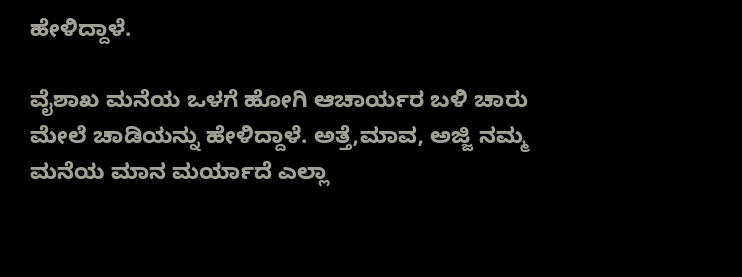ಹೇಳಿದ್ದಾಳೆ.

ವೈಶಾಖ ಮನೆಯ ಒಳಗೆ ಹೋಗಿ ಆಚಾರ್ಯರ ಬಳಿ ಚಾರು ಮೇಲೆ ಚಾಡಿಯನ್ನು ಹೇಳಿದ್ದಾಳೆ. ಅತ್ತೆ,ಮಾವ, ಅಜ್ಜಿ ನಮ್ಮ ಮನೆಯ ಮಾನ ಮರ್ಯಾದೆ ಎಲ್ಲಾ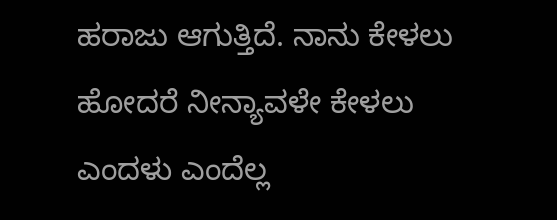ಹರಾಜು ಆಗುತ್ತಿದೆ. ನಾನು ಕೇಳಲು ಹೋದರೆ ನೀನ್ಯಾವಳೇ ಕೇಳಲು ಎಂದಳು ಎಂದೆಲ್ಲ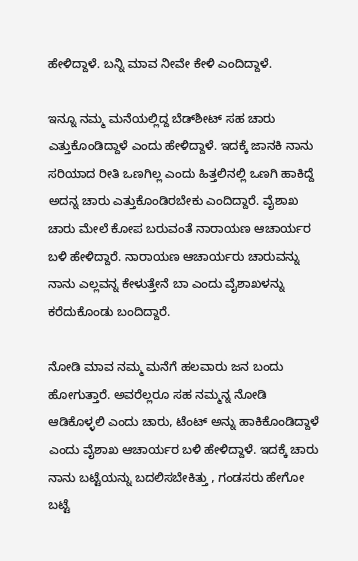ಹೇಳಿದ್ದಾಳೆ. ಬನ್ನಿ ಮಾವ ನೀವೇ ಕೇಳಿ ಎಂದಿದ್ದಾಳೆ.

ಇನ್ನೂ ನಮ್ಮ ಮನೆಯಲ್ಲಿದ್ದ ಬೆಡ್‌ಶೀಟ್ ಸಹ ಚಾರು ಎತ್ತುಕೊಂಡಿದ್ದಾಳೆ ಎಂದು ಹೇಳಿದ್ದಾಳೆ. ಇದಕ್ಕೆ ಜಾನಕಿ ನಾನು ಸರಿಯಾದ ರೀತಿ ಒಣಗಿಲ್ಲ ಎಂದು ಹಿತ್ತಲಿನಲ್ಲಿ ಒಣಗಿ ಹಾಕಿದ್ದೆ ಅದನ್ನ ಚಾರು ಎತ್ತುಕೊಂಡಿರಬೇಕು ಎಂದಿದ್ದಾರೆ. ವೈಶಾಖ ಚಾರು ಮೇಲೆ ಕೋಪ ಬರುವಂತೆ ನಾರಾಯಣ ಆಚಾರ್ಯರ ಬಳಿ ಹೇಳಿದ್ದಾರೆ. ನಾರಾಯಣ ಆಚಾರ್ಯರು ಚಾರುವನ್ನು ನಾನು ಎಲ್ಲವನ್ನ ಕೇಳುತ್ತೇನೆ ಬಾ ಎಂದು ವೈಶಾಖಳನ್ನು ಕರೆದುಕೊಂಡು ಬಂದಿದ್ದಾರೆ.

ನೋಡಿ ಮಾವ ನಮ್ಮ ಮನೆಗೆ ಹಲವಾರು ಜನ ಬಂದು ಹೋಗುತ್ತಾರೆ. ಅವರೆಲ್ಲರೂ ಸಹ ನಮ್ಮನ್ನ ನೋಡಿ ಆಡಿಕೊಳ್ಳಲಿ ಎಂದು ಚಾರು, ಟೆಂಟ್ ಅನ್ನು ಹಾಕಿಕೊಂಡಿದ್ದಾಳೆ ಎಂದು ವೈಶಾಖ ಆಚಾರ್ಯರ ಬಳಿ ಹೇಳಿದ್ದಾಳೆ. ಇದಕ್ಕೆ ಚಾರು ನಾನು ಬಟ್ಟೆಯನ್ನು ಬದಲಿಸಬೇಕಿತ್ತು , ಗಂಡಸರು ಹೇಗೋ ಬಟ್ಟೆ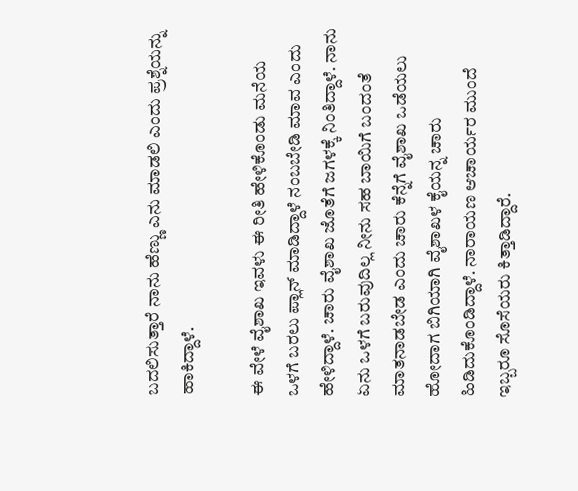ಬದಲಿಸುತ್ತಾರೆ ನಾನು ಹೆಣ್ಣು ಎನು ಮಾಡಲಿ ಎಂದು ಪ್ರಶ್ನೆಯನ್ನು ಹಾಕಿದ್ದಾಳೆ.

ಈ ವೇಳೆ ವೈಶಾಖ ಇವಳು ಈ ರೀತಿ ಹೇಳಿಕೊಂಡು ಮನೆಯ ಒಳಗೆ ಬರಲು ಪ್ಲಾನ್ ಮಾಡಿದ್ದಾಳೆ ನಂಬಬೇಡಿ ಮಾವ ಎಂದು ಹೇಳಿದ್ದಾಳೆ. ಚಾರು ವೈಶಾಖ ಜೊತೆಗೆ ಜಗಳಕ್ಕೆ ನಿಂತಿದ್ದಾಳೆ. ನಾನು ಏನು ಒಳಗೆ ಬರುವುದಿಲ್ಲ ನೀನು ಸಹ ಬಾಯಿಗೆ ಬಂದಂತೆ ಮಾತನಾಡಬೇಡ ಎಂದು ಚಾರು ಕೆನ್ನೆಗೆ ವೈಶಾಖ ಒಡೆಯಲು ಹೋದಾಗ ಬಿಗಿಯಾಗಿ ವೈಶಾಖಳ ಕೈಯನ್ನ ಚಾರು ಹಿಡಿದುಕೊಂಡಿದ್ದಾಳೆ. ನಾರಾಯಣ ಆಚಾರ್ಯರ ಮುಂದೆ ಇಬ್ಬರೂ ಸೊಸೆಯರು ಕಿತ್ತಾಡಿದ್ದಾರೆ.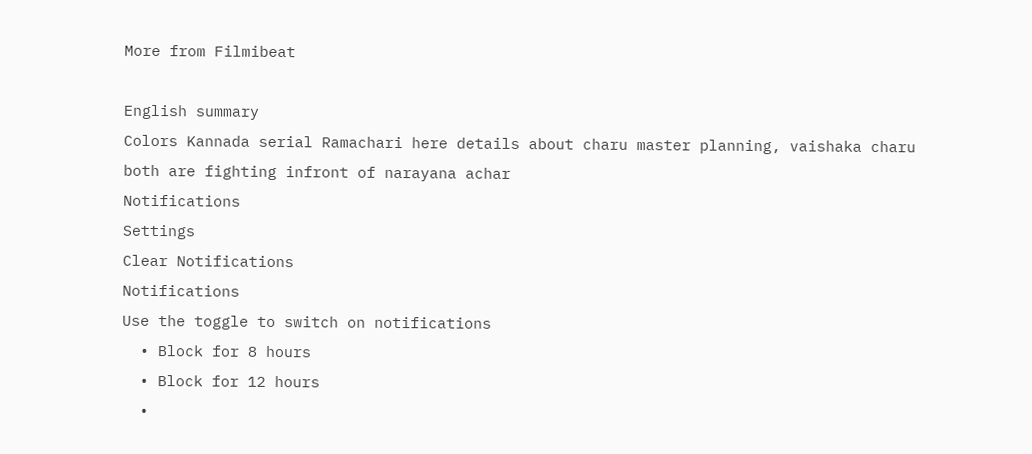More from Filmibeat

English summary
Colors Kannada serial Ramachari here details about charu master planning, vaishaka charu both are fighting infront of narayana achar
Notifications
Settings
Clear Notifications
Notifications
Use the toggle to switch on notifications
  • Block for 8 hours
  • Block for 12 hours
  •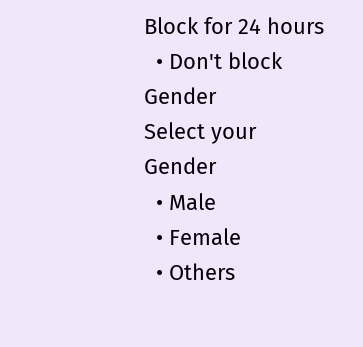Block for 24 hours
  • Don't block
Gender
Select your Gender
  • Male
  • Female
  • Others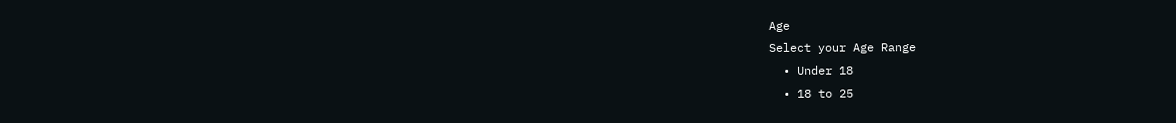Age
Select your Age Range
  • Under 18
  • 18 to 25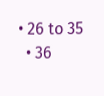• 26 to 35
  • 36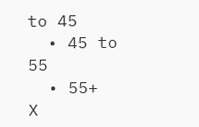to 45
  • 45 to 55
  • 55+
X